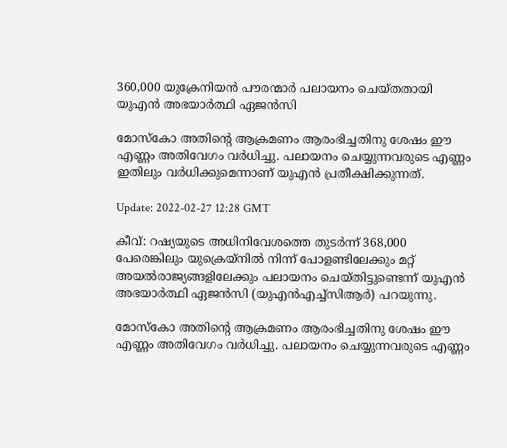360,000 യുക്രേനിയൻ പൗരന്മാർ പലായനം ചെയ്തതായി യുഎൻ അഭയാർത്ഥി ഏജൻസി

മോസ്കോ അതിന്റെ ആക്രമണം ആരംഭിച്ചതിനു ശേഷം ഈ എണ്ണം അതിവേഗം വർധിച്ചു. പലായനം ചെയ്യുന്നവരുടെ എണ്ണം ഇതിലും വർധിക്കുമെന്നാണ് യുഎൻ പ്രതീക്ഷിക്കുന്നത്.

Update: 2022-02-27 12:28 GMT

കീവ്: റഷ്യയുടെ അധിനിവേശത്തെ തുടർന്ന് 368,000 പേരെങ്കിലും യുക്രെയ്നിൽ നിന്ന് പോളണ്ടിലേക്കും മറ്റ് അയൽരാജ്യങ്ങളിലേക്കും പലായനം ചെയ്തിട്ടുണ്ടെന്ന് യുഎൻ അഭയാർത്ഥി ഏജൻസി (യുഎൻഎച്ച്സിആർ) പറയുന്നു.

മോസ്കോ അതിന്റെ ആക്രമണം ആരംഭിച്ചതിനു ശേഷം ഈ എണ്ണം അതിവേഗം വർധിച്ചു. പലായനം ചെയ്യുന്നവരുടെ എണ്ണം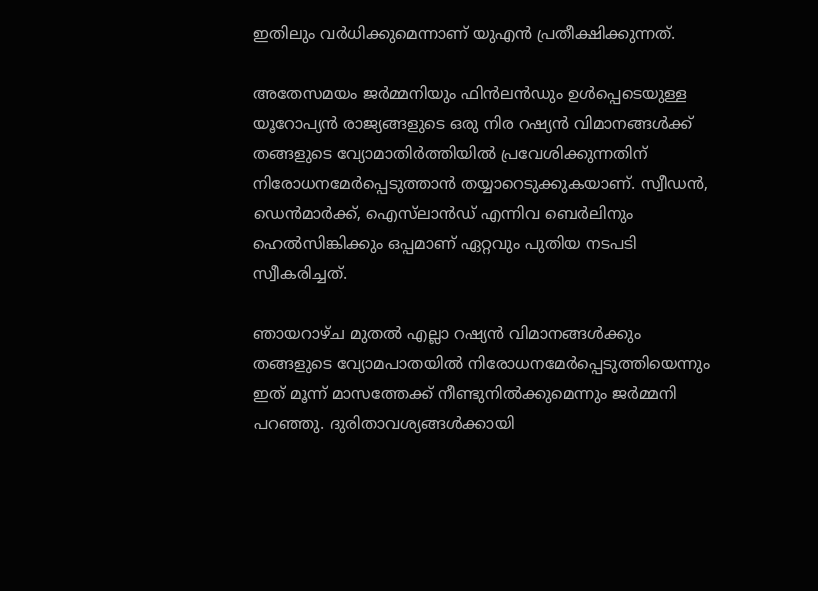ഇതിലും വർധിക്കുമെന്നാണ് യുഎൻ പ്രതീക്ഷിക്കുന്നത്.

അതേസമയം ജർമ്മനിയും ഫിൻ‌ലൻഡും ഉൾപ്പെടെയുള്ള യൂറോപ്യൻ രാജ്യങ്ങളുടെ ഒരു നിര റഷ്യൻ വിമാനങ്ങൾക്ക് തങ്ങളുടെ വ്യോമാതിർത്തിയിൽ പ്രവേശിക്കുന്നതിന് നിരോധനമേർപ്പെടുത്താൻ തയ്യാറെടുക്കുകയാണ്. സ്വീഡൻ, ഡെൻമാർക്ക്, ഐസ്‌ലാൻഡ് എന്നിവ ബെർലിനും ഹെൽസിങ്കിക്കും ഒപ്പമാണ് ഏറ്റവും പുതിയ നടപടി സ്വീകരിച്ചത്.

ഞായറാഴ്ച മുതൽ എല്ലാ റഷ്യൻ വിമാനങ്ങൾക്കും തങ്ങളുടെ വ്യോമപാതയിൽ നിരോധനമേർപ്പെടുത്തിയെന്നും ഇത് മൂന്ന് മാസത്തേക്ക് നീണ്ടുനിൽക്കുമെന്നും ജർമ്മനി പറഞ്ഞു. ദുരിതാവശ്യങ്ങൾക്കായി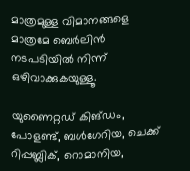മാത്രമുള്ള വിമാനങ്ങളെ മാത്രമേ ബെർലിൻ നടപടിയിൽ നിന്ന് ഒഴിവാക്കുകയുള്ളൂ.

യുണൈറ്റഡ് കിങ്ഡം, പോളണ്ട്, ബൾഗേറിയ, ചെക്ക് റിപ്പബ്ലിക്, റൊമാനിയ,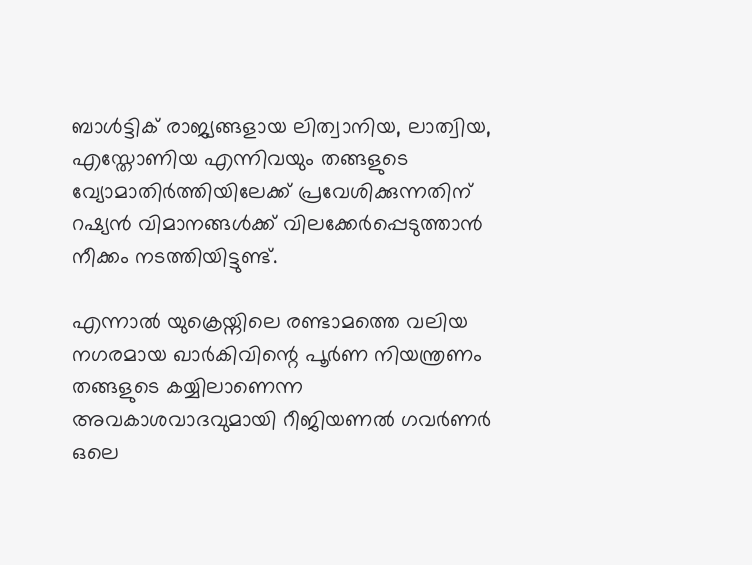ബാൾട്ടിക് രാജ്യങ്ങളായ ലിത്വാനിയ, ലാത്വിയ, എസ്തോണിയ എന്നിവയും തങ്ങളുടെ വ്യോമാതിർത്തിയിലേക്ക് പ്രവേശിക്കുന്നതിന് റഷ്യൻ വിമാനങ്ങൾക്ക് വിലക്കേർപ്പെടുത്താൻ നീക്കം നടത്തിയിട്ടുണ്ട്.

എന്നാൽ യുക്രെയ്നിലെ രണ്ടാമത്തെ വലിയ നഗരമായ ഖാർകിവിന്റെ പൂർണ നിയന്ത്രണം തങ്ങളുടെ കയ്യിലാണെന്ന അവകാശവാദവുമായി റീജിയണൽ ഗവർണർ ഒലെ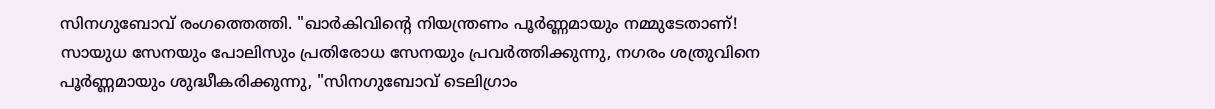സിനഗുബോവ് രംഗത്തെത്തി. "ഖാർകിവിന്റെ നിയന്ത്രണം പൂർണ്ണമായും നമ്മുടേതാണ്! സായുധ സേനയും പോലിസും പ്രതിരോധ സേനയും പ്രവർത്തിക്കുന്നു, നഗരം ശത്രുവിനെ പൂർണ്ണമായും ശുദ്ധീകരിക്കുന്നു, "സിനഗുബോവ് ടെലിഗ്രാം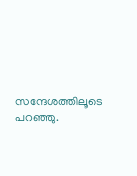സന്ദേശത്തിലൂടെ പറഞ്ഞു.